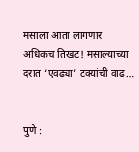मसाला आता लागणार अधिकच तिखट! मसाल्याच्या दरात ‘एवढ्या’ टक्यांची वाढ…


पुणे :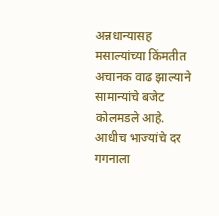अन्नधान्यासह मसाल्यांच्या किंमतीत अचानक वाढ झाल्याने सामान्यांचे बजेट कोलमडले आहे. आधीच भाज्यांचे दर गगनाला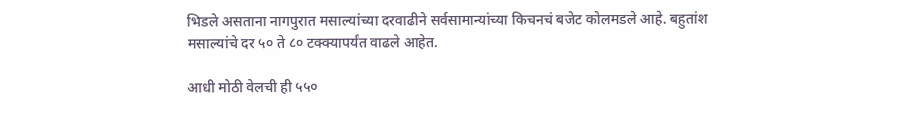भिडले असताना नागपुरात मसाल्यांच्या दरवाढीने सर्वसामान्यांच्या किचनचं बजेट कोलमडले आहे. बहुतांश मसाल्यांचे दर ५० ते ८० टक्क्यापर्यंत वाढले आहेत.

आधी मोठी वेलची ही ५५०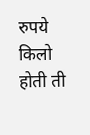रुपये किलो होती ती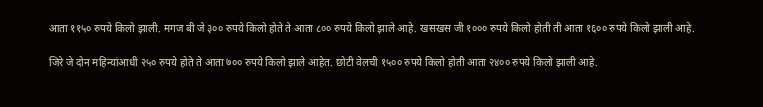आता ११५० रुपये किलो झाली. मगज बी जे ३०० रुपये किलो होते ते आता ८०० रुपये किलो झाले आहे. खसखस जी १००० रुपये किलो होती ती आता १६०० रुपये किलो झाली आहे.

जिरे जे दोन महिन्यांआधी २५० रुपये होते ते आता ७०० रुपये किलो झाले आहेत. छोटी वेलची १५०० रुपये किलो होती आता २४०० रुपये किलो झाली आहे.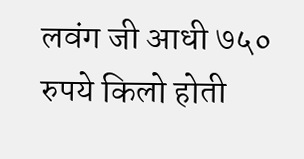लवंग जी आधी ७५० रुपये किलो होती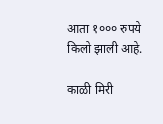आता १००० रुपये किलो झाली आहे.

काळी मिरी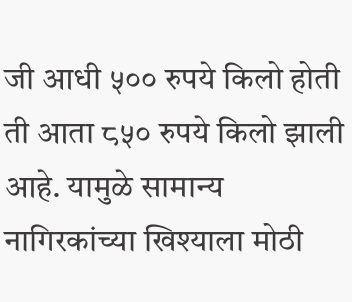जी आधी ५०० रुपये किलो होती ती आता ८५० रुपये किलो झाली आहे. यामुळे सामान्य नागिरकांच्या खिश्याला मोठी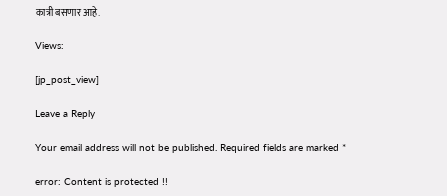कात्री बसणार आहे.

Views:

[jp_post_view]

Leave a Reply

Your email address will not be published. Required fields are marked *

error: Content is protected !!